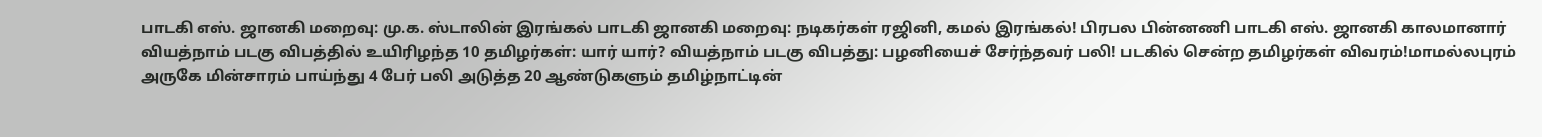பாடகி எஸ். ஜானகி மறைவு: மு.க. ஸ்டாலின் இரங்கல் பாடகி ஜானகி மறைவு: நடிகர்கள் ரஜினி, கமல் இரங்கல்! பிரபல பின்னணி பாடகி எஸ். ஜானகி காலமானார் வியத்நாம் படகு விபத்தில் உயிரிழந்த 10 தமிழர்கள்: யார் யார்? வியத்நாம் படகு விபத்து: பழனியைச் சேர்ந்தவர் பலி! படகில் சென்ற தமிழர்கள் விவரம்!மாமல்லபுரம் அருகே மின்சாரம் பாய்ந்து 4 பேர் பலி அடுத்த 20 ஆண்டுகளும் தமிழ்நாட்டின்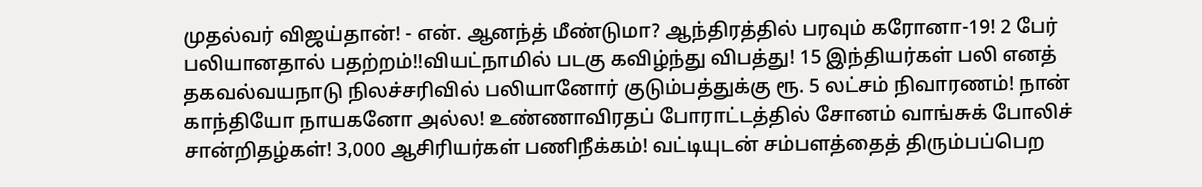முதல்வர் விஜய்தான்! - என். ஆனந்த் மீண்டுமா? ஆந்திரத்தில் பரவும் கரோனா-19! 2 பேர் பலியானதால் பதற்றம்!!வியட்நாமில் படகு கவிழ்ந்து விபத்து! 15 இந்தியர்கள் பலி எனத் தகவல்வயநாடு நிலச்சரிவில் பலியானோர் குடும்பத்துக்கு ரூ. 5 லட்சம் நிவாரணம்! நான் காந்தியோ நாயகனோ அல்ல! உண்ணாவிரதப் போராட்டத்தில் சோனம் வாங்சுக் போலிச் சான்றிதழ்கள்! 3,000 ஆசிரியர்கள் பணிநீக்கம்! வட்டியுடன் சம்பளத்தைத் திரும்பப்பெற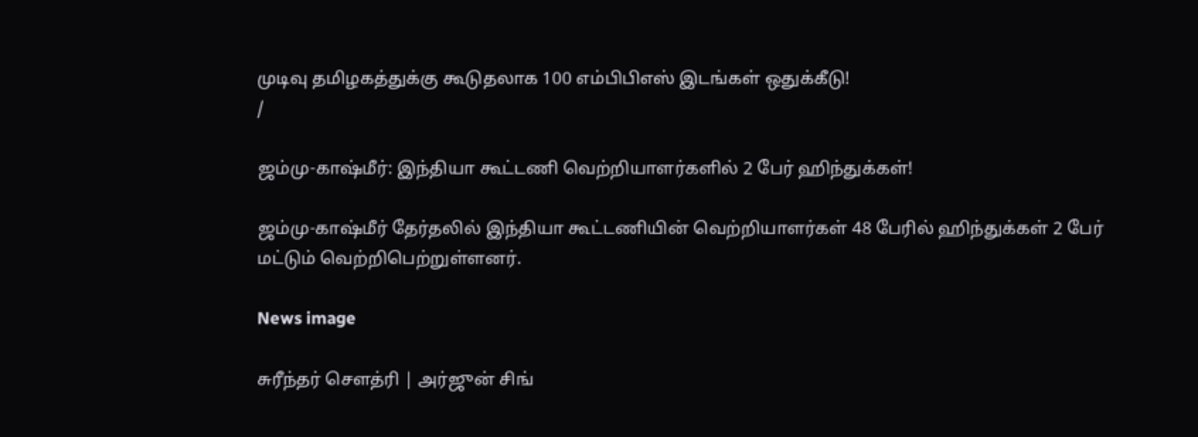முடிவு தமிழகத்துக்கு கூடுதலாக 100 எம்பிபிஎஸ் இடங்கள் ஒதுக்கீடு!
/

ஜம்மு-காஷ்மீர்: இந்தியா கூட்டணி வெற்றியாளர்களில் 2 பேர் ஹிந்துக்கள்!

ஜம்மு-காஷ்மீர் தேர்தலில் இந்தியா கூட்டணியின் வெற்றியாளர்கள் 48 பேரில் ஹிந்துக்கள் 2 பேர் மட்டும் வெற்றிபெற்றுள்ளனர்.

News image

சுரீந்தர் சௌத்ரி | அர்ஜுன் சிங்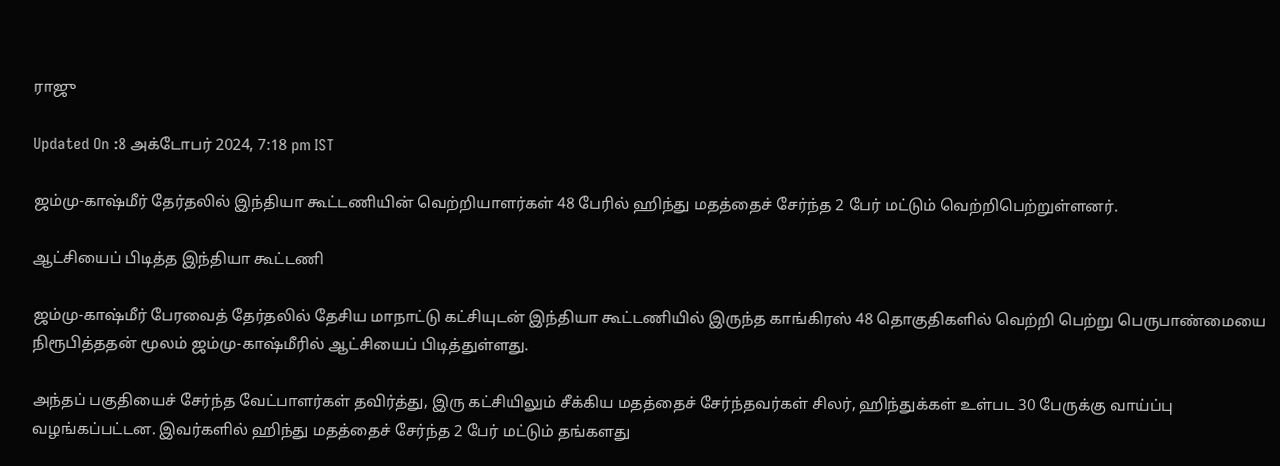ராஜு

Updated On :8 அக்டோபர் 2024, 7:18 pm IST

ஜம்மு-காஷ்மீர் தேர்தலில் இந்தியா கூட்டணியின் வெற்றியாளர்கள் 48 பேரில் ஹிந்து மதத்தைச் சேர்ந்த 2 பேர் மட்டும் வெற்றிபெற்றுள்ளனர்.

ஆட்சியைப் பிடித்த இந்தியா கூட்டணி

ஜம்மு-காஷ்மீர் பேரவைத் தேர்தலில் தேசிய மாநாட்டு கட்சியுடன் இந்தியா கூட்டணியில் இருந்த காங்கிரஸ் 48 தொகுதிகளில் வெற்றி பெற்று பெருபாண்மையை நிரூபித்ததன் மூலம் ஜம்மு-காஷ்மீரில் ஆட்சியைப் பிடித்துள்ளது.

அந்தப் பகுதியைச் சேர்ந்த வேட்பாளர்கள் தவிர்த்து, இரு கட்சியிலும் சீக்கிய மதத்தைச் சேர்ந்தவர்கள் சிலர், ஹிந்துக்கள் உள்பட 30 பேருக்கு வாய்ப்பு வழங்கப்பட்டன. இவர்களில் ஹிந்து மதத்தைச் சேர்ந்த 2 பேர் மட்டும் தங்களது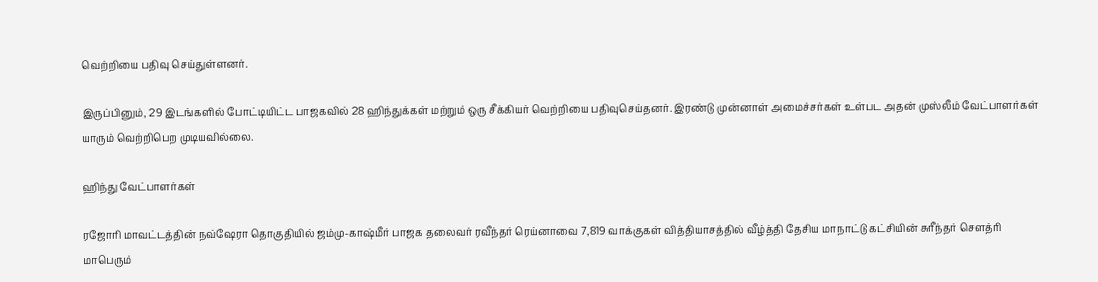வெற்றியை பதிவு செய்துள்ளனர்.

இருப்பினும், 29 இடங்களில் போட்டியிட்ட பாஜகவில் 28 ஹிந்துக்கள் மற்றும் ஒரு சீக்கியர் வெற்றியை பதிவுசெய்தனர். இரண்டு முன்னாள் அமைச்சர்கள் உள்பட அதன் முஸ்லீம் வேட்பாளர்கள் யாரும் வெற்றிபெற முடியவில்லை.

ஹிந்து வேட்பாளர்கள்

ரஜோரி மாவட்டத்தின் நவ்ஷேரா தொகுதியில் ஜம்மு-காஷ்மீர் பாஜக தலைவர் ரவீந்தர் ரெய்னாவை 7,819 வாக்குகள் வித்தியாசத்தில் வீழ்த்தி தேசிய மாநாட்டு கட்சியின் சுரீந்தர் சௌத்ரி மாபெரும்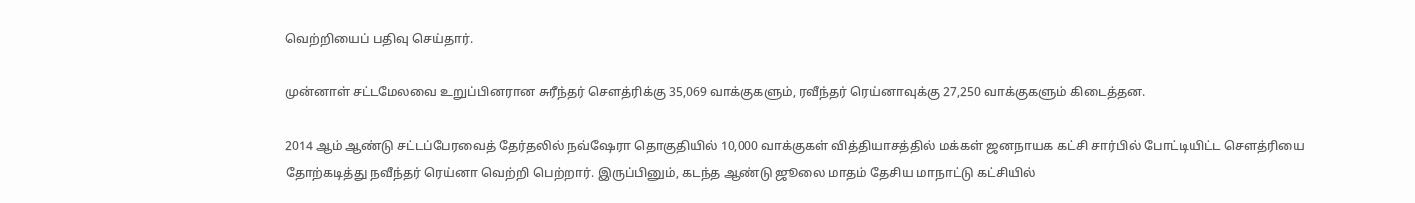வெற்றியைப் பதிவு செய்தார்.

முன்னாள் சட்டமேலவை உறுப்பினரான சுரீந்தர் சௌத்ரிக்கு 35,069 வாக்குகளும், ரவீந்தர் ரெய்னாவுக்கு 27,250 வாக்குகளும் கிடைத்தன.

2014 ஆம் ஆண்டு சட்டப்பேரவைத் தேர்தலில் நவ்ஷேரா தொகுதியில் 10,000 வாக்குகள் வித்தியாசத்தில் மக்கள் ஜனநாயக கட்சி சார்பில் போட்டியிட்ட சௌத்ரியை தோற்கடித்து நவீந்தர் ரெய்னா வெற்றி பெற்றார். இருப்பினும், கடந்த ஆண்டு ஜூலை மாதம் தேசிய மாநாட்டு கட்சியில்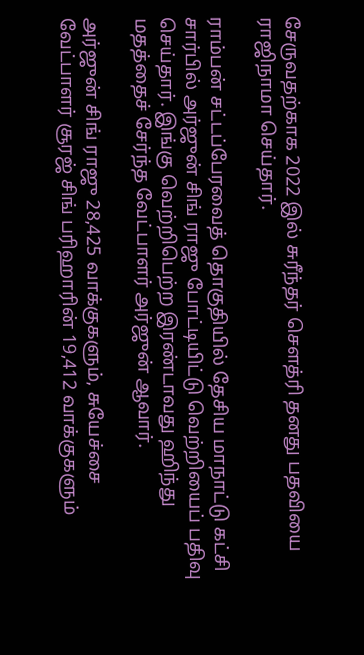சேருவதற்காக 2022 இல் சுரீந்தர் சௌத்ரி தனது பதவியை ராஜிநாமா செய்தார்.

ராம்பன் சட்டப்பேரவைத் தொகுதியில் தேசிய மாநாட்டு கட்சி சார்பில் அர்ஜுன் சிங் ராஜு போட்டியிட்டு வெற்றியைப் பதிவு செய்தார். இங்கு வெற்றிபெற்ற இரண்டாவது ஹிந்து மதத்தைச் சேர்ந்த வேட்பாளர் அர்ஜுன் ஆவார்.

அர்ஜுன் சிங் ராஜு 28,425 வாக்குகளும், சுயேச்சை வேட்பாளர் சூரஜ் சிங் பரிஹாரின் 19,412 வாக்குகளும்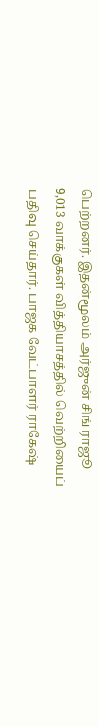பெற்றனர். இதன்மூலம் அர்ஜுன் சிங் ராஜூ 9,013 வாக்குகள் வித்தியாசத்தில் வெற்றியைப் பதிவு செய்தார். பாஜக வேட்பாளர் ராகேஷ்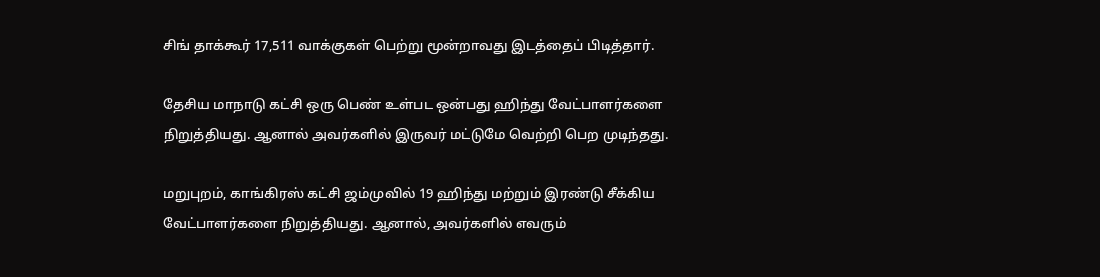சிங் தாக்கூர் 17,511 வாக்குகள் பெற்று மூன்றாவது இடத்தைப் பிடித்தார்.

தேசிய மாநாடு கட்சி ஒரு பெண் உள்பட ஒன்பது ஹிந்து வேட்பாளர்களை நிறுத்தியது. ஆனால் அவர்களில் இருவர் மட்டுமே வெற்றி பெற முடிந்தது.

மறுபுறம், காங்கிரஸ் கட்சி ஜம்முவில் 19 ஹிந்து மற்றும் இரண்டு சீக்கிய வேட்பாளர்களை நிறுத்தியது. ஆனால், அவர்களில் எவரும்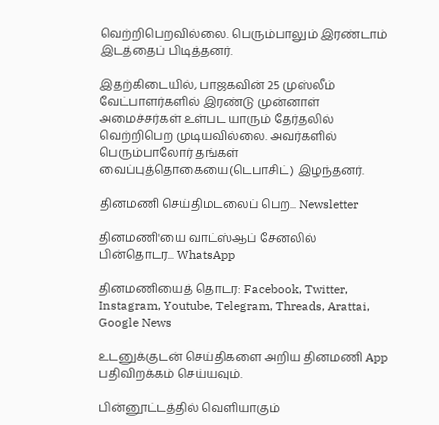வெற்றிபெறவில்லை. பெரும்பாலும் இரண்டாம் இடத்தைப் பிடித்தனர்.

இதற்கிடையில், பாஜகவின் 25 முஸ்லீம் வேட்பாளர்களில் இரண்டு முன்னாள் அமைச்சர்கள் உள்பட யாரும் தேர்தலில் வெற்றிபெற முடியவில்லை. அவர்களில் பெரும்பாலோர் தங்கள் வைப்புத்தொகையை(டெபாசிட்) இழந்தனர்.

தினமணி செய்திமடலைப் பெற... Newsletter

தினமணி'யை வாட்ஸ்ஆப் சேனலில் பின்தொடர... WhatsApp

தினமணியைத் தொடர: Facebook, Twitter, Instagram, Youtube, Telegram, Threads, Arattai, Google News

உடனுக்குடன் செய்திகளை அறிய தினமணி App பதிவிறக்கம் செய்யவும்.

பின்னூட்டத்தில் வெளியாகும்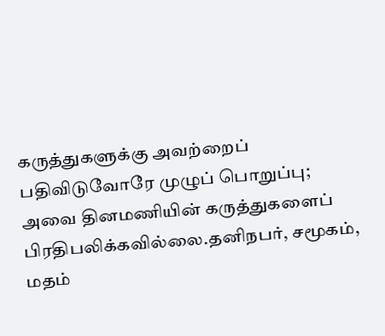கருத்துகளுக்கு அவற்றைப் பதிவிடுவோரே முழுப் பொறுப்பு; அவை தினமணியின் கருத்துகளைப் பிரதிபலிக்கவில்லை.தனிநபர், சமூகம், மதம்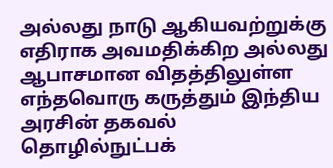அல்லது நாடு ஆகியவற்றுக்கு எதிராக அவமதிக்கிற அல்லது ஆபாசமான விதத்திலுள்ள எந்தவொரு கருத்தும் இந்திய அரசின் தகவல் தொழில்நுட்பக்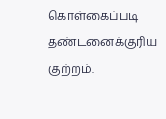கொள்கைப்படி தண்டனைக்குரிய குற்றம்.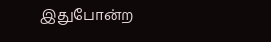இதுபோன்ற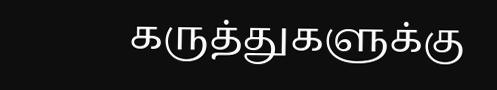கருத்துகளுக்கு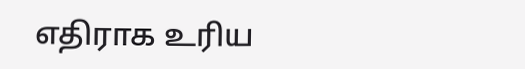எதிராக உரிய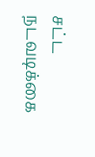சட்ட நடவடிக்கை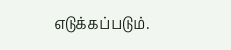எடுக்கப்படும்.